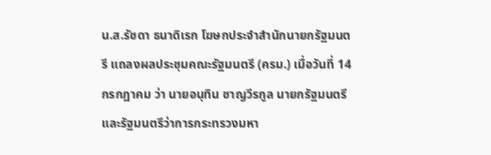น.ส.รัชดา ธนาดิเรก โฆษกประจำสำนักนายกรัฐมนตรี แถลงผลประชุมคณะรัฐมนตรี (ครม.) เมื่อวันที่ 14 กรกฎาคม ว่า นายอนุทิน ชาญวีรกูล นายกรัฐมนตรี และรัฐมนตรีว่าการกระทรวงมหา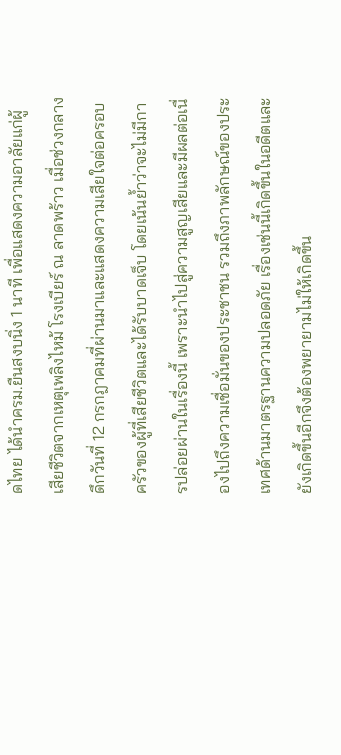ดไทย ได้นำครม.ยืนสงบนิ่ง 1 นาที เพื่อแสดงความอาลัยแก่ผู้เสียชีวิตจากเหตุเพลิงไหม้ โรงเบียร์ ณ ลาดพร้าว เมื่อช่วงกลางดึกวันที่ 12 กรกฎาคมที่ผ่านมาและแสดงความเสียใจต่อครอบครัวของผู้ที่เสียชีวิตและได้รับบาดเจ็บ โดยเน้นย้ำว่าจะไม่มีการปล่อยผ่านในเรื่องนี้ เพราะนำไปสู่ความสูญเสียและมีผลต่อเนื่องไปถึงความเชื่อมั่นของประชาชน รวมถึงภาพลักษณ์ของประเทศด้านมาตรฐานความปลอดภัย เรื่องเช่นนี้เกิดขึ้นในอดีตและยังเกิดขึ้นอีกจึงต้องพยายามไม่ให้เกิดขึ้น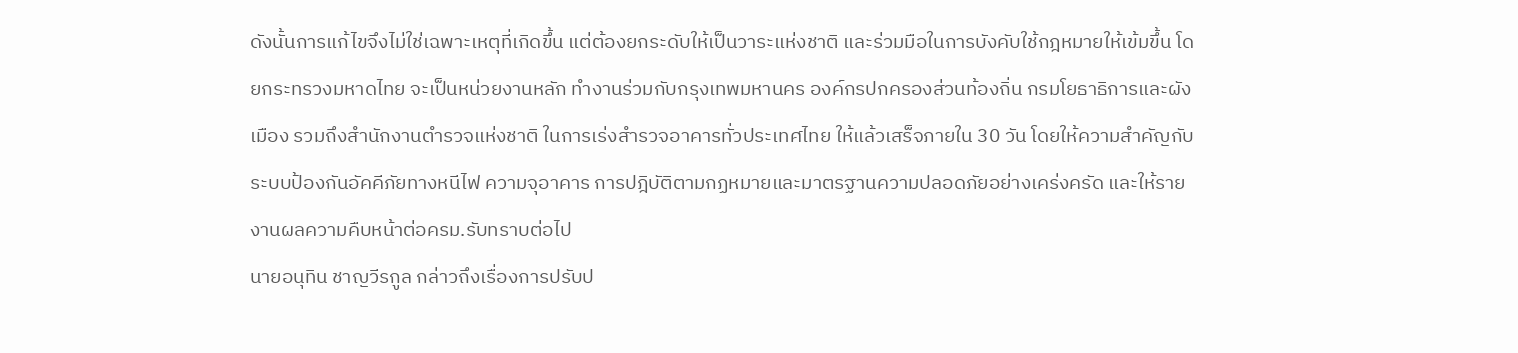ดังนั้นการแก้ไขจึงไม่ใช่เฉพาะเหตุที่เกิดขึ้น แต่ต้องยกระดับให้เป็นวาระแห่งชาติ และร่วมมือในการบังคับใช้กฎหมายให้เข้มขึ้น โดยกระทรวงมหาดไทย จะเป็นหน่วยงานหลัก ทำงานร่วมกับกรุงเทพมหานคร องค์กรปกครองส่วนท้องถิ่น กรมโยธาธิการและผังเมือง รวมถึงสำนักงานตำรวจแห่งชาติ ในการเร่งสำรวจอาคารทั่วประเทศไทย ให้แล้วเสร็จภายใน 30 วัน โดยให้ความสำคัญกับระบบป้องกันอัคคีภัยทางหนีไฟ ความจุอาคาร การปฎิบัติตามกฏหมายและมาตรฐานความปลอดภัยอย่างเคร่งครัด และให้รายงานผลความคืบหน้าต่อครม.รับทราบต่อไป
นายอนุทิน ชาญวีรกูล กล่าวถึงเรื่องการปรับป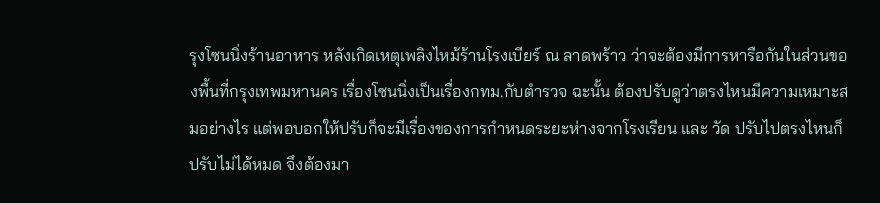รุงโซนนิ่งร้านอาหาร หลังเกิดเหตุเพลิงไหม้ร้านโรงเบียร์ ณ ลาดพร้าว ว่าจะต้องมีการหารือกันในส่วนของพื้นที่กรุงเทพมหานคร เรื่องโซนนิ่งเป็นเรื่องกทม.กับตำรวจ ฉะนั้น ต้องปรับดูว่าตรงไหนมีความเหมาะสมอย่างไร แต่พอบอกให้ปรับก็จะมีเรื่องของการกำหนดระยะห่างจากโรงเรียน และ วัด ปรับไปตรงไหนก็ปรับไม่ได้หมด จึงต้องมา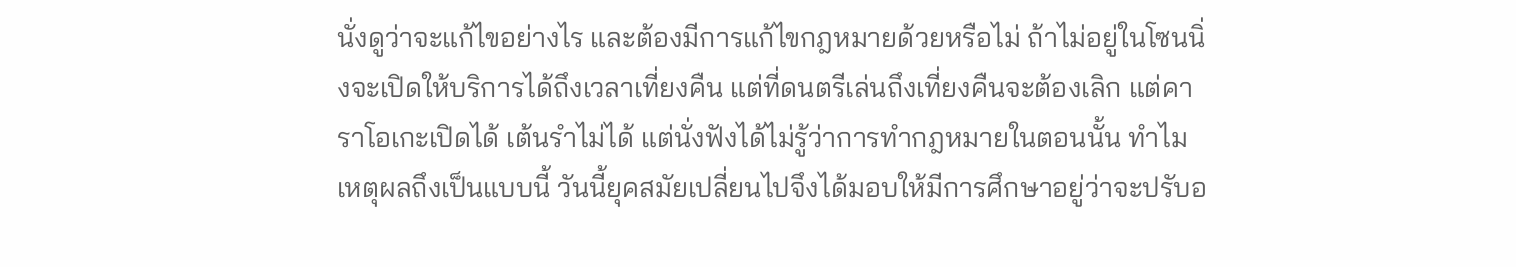นั่งดูว่าจะแก้ไขอย่างไร และต้องมีการแก้ไขกฎหมายด้วยหรือไม่ ถ้าไม่อยู่ในโซนนิ่งจะเปิดให้บริการได้ถึงเวลาเที่ยงคืน แต่ที่ดนตรีเล่นถึงเที่ยงคืนจะต้องเลิก แต่คาราโอเกะเปิดได้ เต้นรำไม่ได้ แต่นั่งฟังได้ไม่รู้ว่าการทำกฎหมายในตอนนั้น ทำไมเหตุผลถึงเป็นแบบนี้ วันนี้ยุคสมัยเปลี่ยนไปจึงได้มอบให้มีการศึกษาอยู่ว่าจะปรับอ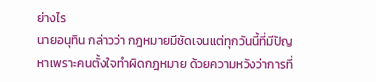ย่างไร
นายอนุทิน กล่าวว่า กฎหมายมีชัดเจนแต่ทุกวันนี้ที่มีปัญหาเพราะคนตั้งใจทำผิดกฎหมาย ด้วยความหวังว่าการที่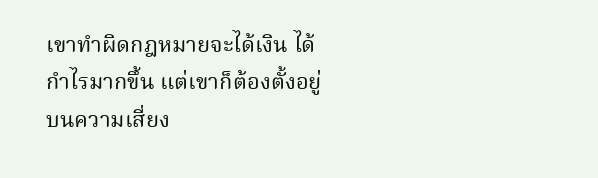เขาทำผิดกฎหมายจะได้เงิน ได้กำไรมากขึ้น แต่เขาก็ต้องตั้งอยู่บนความเสี่ยง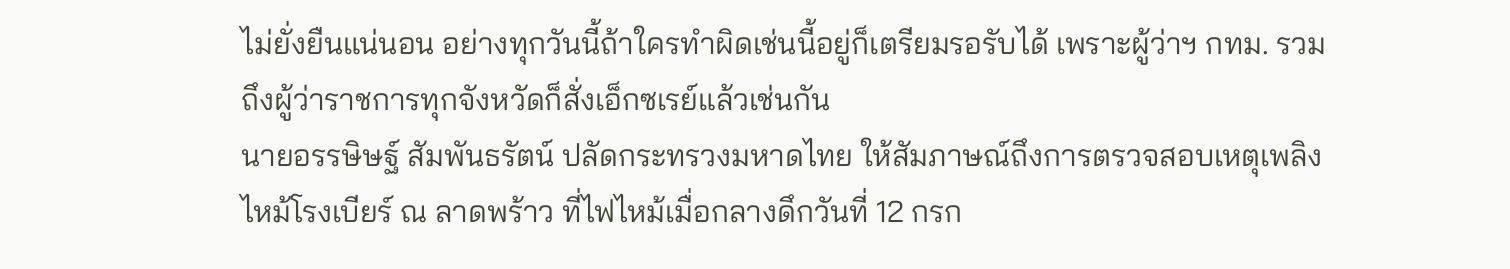ไม่ยั่งยืนแน่นอน อย่างทุกวันนี้ถ้าใครทำผิดเช่นนี้อยู่ก็เตรียมรอรับได้ เพราะผู้ว่าฯ กทม. รวมถึงผู้ว่าราชการทุกจังหวัดก็สั่งเอ็กซเรย์แล้วเช่นกัน
นายอรรษิษฐ์ สัมพันธรัตน์ ปลัดกระทรวงมหาดไทย ให้สัมภาษณ์ถึงการตรวจสอบเหตุเพลิงไหม้โรงเบียร์ ณ ลาดพร้าว ที่ไฟไหม้เมื่อกลางดึกวันที่ 12 กรก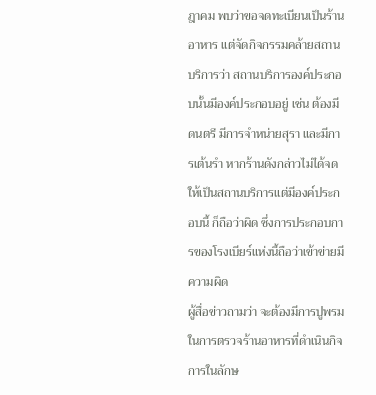ฎาคม พบว่าขอจดทะเบียนเป็นร้านอาหาร แต่จัดกิจกรรมคล้ายสถานบริการว่า สถานบริการองค์ประกอบนั้นมีองค์ประกอบอยู่ เช่น ต้องมีดนตรี มีการจำหน่ายสุรา และมีการเต้นรำ หากร้านดังกล่าวไม่ได้จดให้เป็นสถานบริการแต่มีองค์ประกอบนี้ ก็ถือว่าผิด ซึ่งการประกอบการของโรงเบียร์แห่งนี้ถือว่าเข้าข่ายมีความผิด
ผู้สื่อข่าวถามว่า จะต้องมีการปูพรมในการตรวจร้านอาหารที่ดำเนินกิจการในลักษ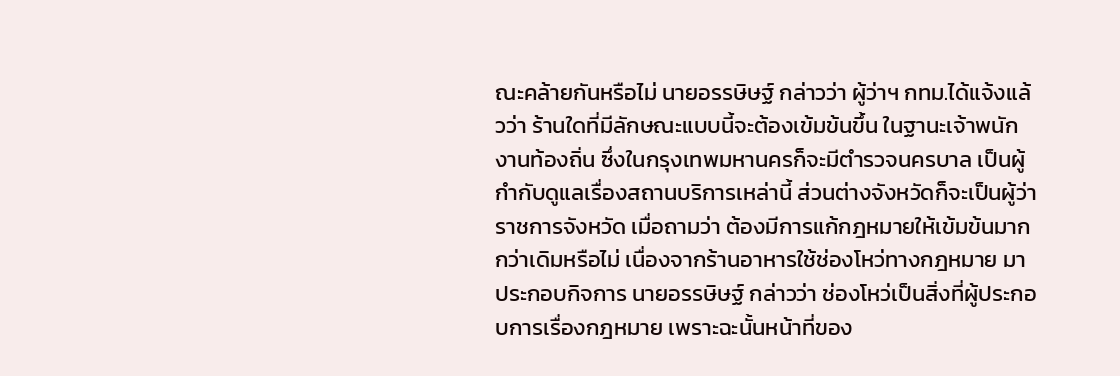ณะคล้ายกันหรือไม่ นายอรรษิษฐ์ กล่าวว่า ผู้ว่าฯ กทม.ได้แจ้งแล้วว่า ร้านใดที่มีลักษณะแบบนี้จะต้องเข้มข้นขึ้น ในฐานะเจ้าพนักงานท้องถิ่น ซึ่งในกรุงเทพมหานครก็จะมีตำรวจนครบาล เป็นผู้กำกับดูแลเรื่องสถานบริการเหล่านี้ ส่วนต่างจังหวัดก็จะเป็นผู้ว่าราชการจังหวัด เมื่อถามว่า ต้องมีการแก้กฎหมายให้เข้มข้นมากกว่าเดิมหรือไม่ เนื่องจากร้านอาหารใช้ช่องโหว่ทางกฎหมาย มาประกอบกิจการ นายอรรษิษฐ์ กล่าวว่า ช่องโหว่เป็นสิ่งที่ผู้ประกอบการเรื่องกฎหมาย เพราะฉะนั้นหน้าที่ของ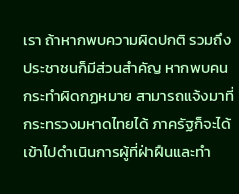เรา ถ้าหากพบความผิดปกติ รวมถึงประชาชนก็มีส่วนสำคัญ หากพบคนกระทำผิดกฏหมาย สามารถแจ้งมาที่กระทรวงมหาดไทยได้ ภาครัฐก็จะได้เข้าไปดำเนินการผู้ที่ฝ่าฝืนและทำ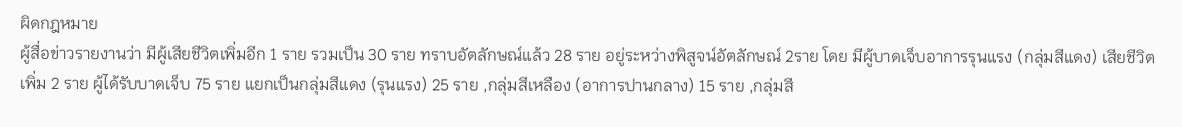ผิดกฎหมาย
ผู้สื่อข่าวรายงานว่า มีผู้เสียชีวิตเพิ่มอีก 1 ราย รวมเป็น 30 ราย ทราบอัตลักษณ์แล้ว 28 ราย อยู่ระหว่างพิสูจน์อัตลักษณ์ 2ราย โดย มีผู้บาดเจ็บอาการรุนแรง (กลุ่มสีแดง) เสียชีวิตเพิ่ม 2 ราย ผู้ได้รับบาดเจ็บ 75 ราย แยกเป็นกลุ่มสีแดง (รุนแรง) 25 ราย ,กลุ่มสีเหลือง (อาการปานกลาง) 15 ราย ,กลุ่มสี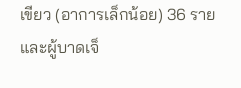เขียว (อาการเล็กน้อย) 36 ราย และผู้บาดเจ็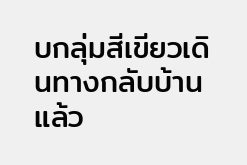บกลุ่มสีเขียวเดินทางกลับบ้านแล้ว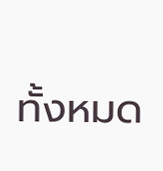ทั้งหมด